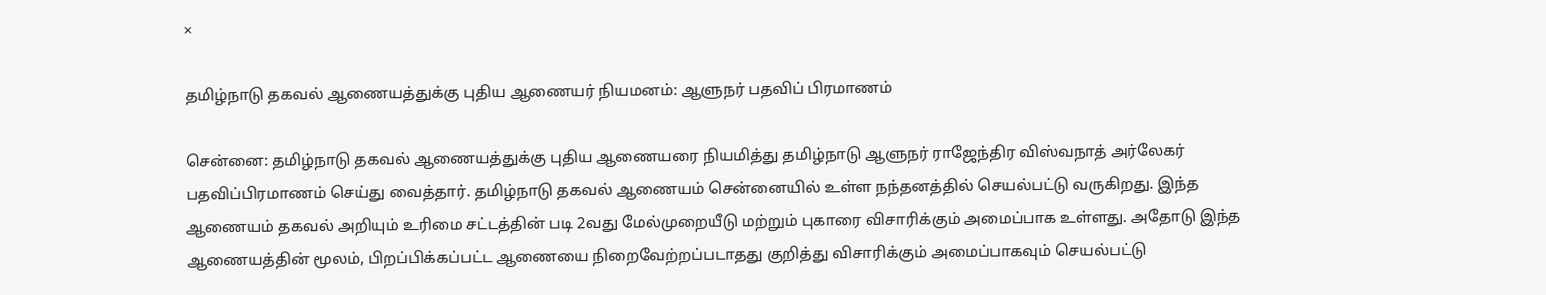×

தமிழ்நாடு தகவல் ஆணையத்துக்கு புதிய ஆணையர் நியமனம்: ஆளுநர் பதவிப் பிரமாணம்

சென்னை: தமிழ்நாடு தகவல் ஆணையத்துக்கு புதிய ஆணையரை நியமித்து தமிழ்நாடு ஆளுநர் ராஜேந்திர விஸ்வநாத் அர்லேகர் பதவிப்பிரமாணம் செய்து வைத்தார். தமிழ்நாடு தகவல் ஆணையம் சென்னையில் உள்ள நந்தனத்தில் செயல்பட்டு வருகிறது. இந்த ஆணையம் தகவல் அறியும் உரிமை சட்டத்தின் படி 2வது மேல்முறையீடு மற்றும் புகாரை விசாரிக்கும் அமைப்பாக உள்ளது. அதோடு இந்த ஆணையத்தின் மூலம், பிறப்பிக்கப்பட்ட ஆணையை நிறைவேற்றப்படாதது குறித்து விசாரிக்கும் அமைப்பாகவும் செயல்பட்டு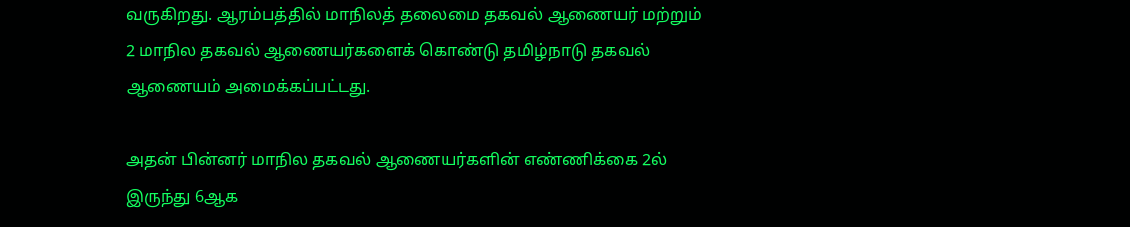வருகிறது. ஆரம்பத்தில் மாநிலத் தலைமை தகவல் ஆணையர் மற்றும் 2 மாநில தகவல் ஆணையர்களைக் கொண்டு தமிழ்நாடு தகவல் ஆணையம் அமைக்கப்பட்டது.

அதன் பின்னர் மாநில தகவல் ஆணையர்களின் எண்ணிக்கை 2ல் இருந்து 6ஆக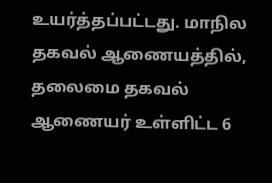உயர்த்தப்பட்டது. மாநில தகவல் ஆணையத்தில், தலைமை தகவல் ஆணையர் உள்ளிட்ட 6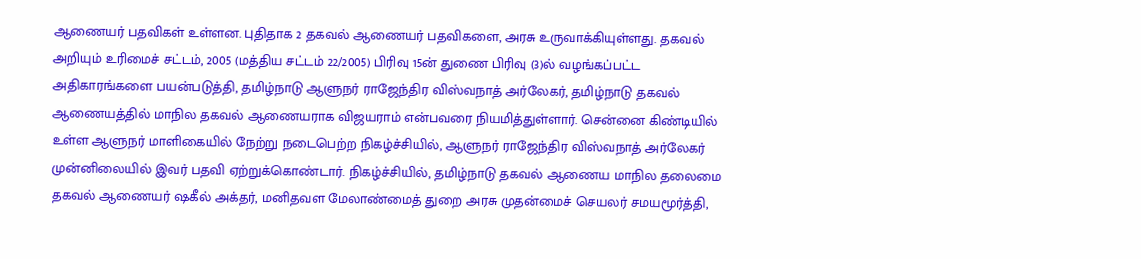ஆணையர் பதவிகள் உள்ளன. புதிதாக 2 தகவல் ஆணையர் பதவிகளை, அரசு உருவாக்கியுள்ளது. தகவல் அறியும் உரிமைச் சட்டம், 2005 (மத்திய சட்டம் 22/2005) பிரிவு 15ன் துணை பிரிவு (3)ல் வழங்கப்பட்ட அதிகாரங்களை பயன்படுத்தி, தமிழ்நாடு ஆளுநர் ராஜேந்திர விஸ்வநாத் அர்லேகர், தமிழ்நாடு தகவல் ஆணையத்தில் மாநில தகவல் ஆணையராக விஜயராம் என்பவரை நியமித்துள்ளார். சென்னை கிண்டியில் உள்ள ஆளுநர் மாளிகையில் நேற்று நடைபெற்ற நிகழ்ச்சியில், ஆளுநர் ராஜேந்திர விஸ்வநாத் அர்லேகர் முன்னிலையில் இவர் பதவி ஏற்றுக்கொண்டார். நிகழ்ச்சியில், தமிழ்நாடு தகவல் ஆணைய மாநில தலைமை தகவல் ஆணையர் ஷகீல் அக்தர், மனிதவள மேலாண்மைத் துறை அரசு முதன்மைச் செயலர் சமயமூர்த்தி,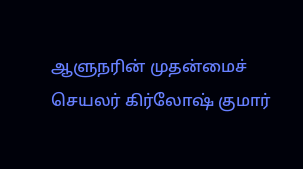ஆளுநரின் முதன்மைச் செயலர் கிர்லோஷ் குமார்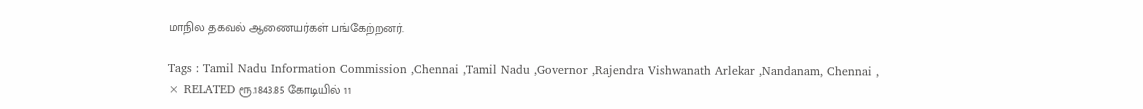மாநில தகவல் ஆணையர்கள் பங்கேற்றனர்.

Tags : Tamil Nadu Information Commission ,Chennai ,Tamil Nadu ,Governor ,Rajendra Vishwanath Arlekar ,Nandanam, Chennai ,
× RELATED ரூ.1843.85 கோடியில் 11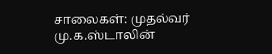சாலைகள்: முதல்வர் மு.க.ஸ்டாலின்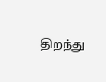திறந்து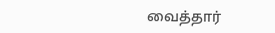வைத்தார்